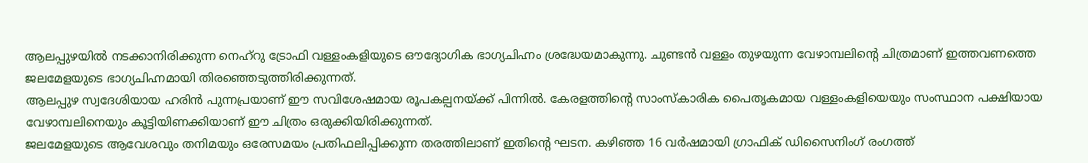ആലപ്പുഴയിൽ നടക്കാനിരിക്കുന്ന നെഹ്റു ട്രോഫി വള്ളംകളിയുടെ ഔദ്യോഗിക ഭാഗ്യചിഹ്നം ശ്രദ്ധേയമാകുന്നു. ചുണ്ടൻ വള്ളം തുഴയുന്ന വേഴാമ്പലിന്റെ ചിത്രമാണ് ഇത്തവണത്തെ ജലമേളയുടെ ഭാഗ്യചിഹ്നമായി തിരഞ്ഞെടുത്തിരിക്കുന്നത്.
ആലപ്പുഴ സ്വദേശിയായ ഹരിൻ പുന്നപ്രയാണ് ഈ സവിശേഷമായ രൂപകല്പനയ്ക്ക് പിന്നിൽ. കേരളത്തിന്റെ സാംസ്കാരിക പൈതൃകമായ വള്ളംകളിയെയും സംസ്ഥാന പക്ഷിയായ വേഴാമ്പലിനെയും കൂട്ടിയിണക്കിയാണ് ഈ ചിത്രം ഒരുക്കിയിരിക്കുന്നത്.
ജലമേളയുടെ ആവേശവും തനിമയും ഒരേസമയം പ്രതിഫലിപ്പിക്കുന്ന തരത്തിലാണ് ഇതിന്റെ ഘടന. കഴിഞ്ഞ 16 വർഷമായി ഗ്രാഫിക് ഡിസൈനിംഗ് രംഗത്ത്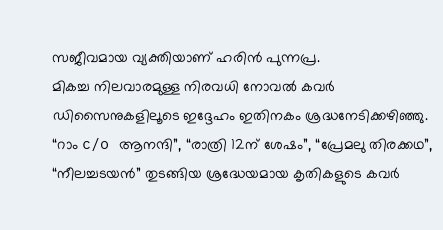സജീവമായ വ്യക്തിയാണ് ഹരിൻ പുന്നപ്ര.
മികച്ച നിലവാരമുള്ള നിരവധി നോവൽ കവർ ഡിസൈനുകളിലൂടെ ഇദ്ദേഹം ഇതിനകം ശ്രദ്ധനേടിക്കഴിഞ്ഞു. “റാം c/o ആനന്ദി”, “രാത്രി 12ന് ശേഷം”, “പ്രേമലു തിരക്കഥ”, “നീലച്ചടയൻ” തുടങ്ങിയ ശ്രദ്ധേയമായ കൃതികളുടെ കവർ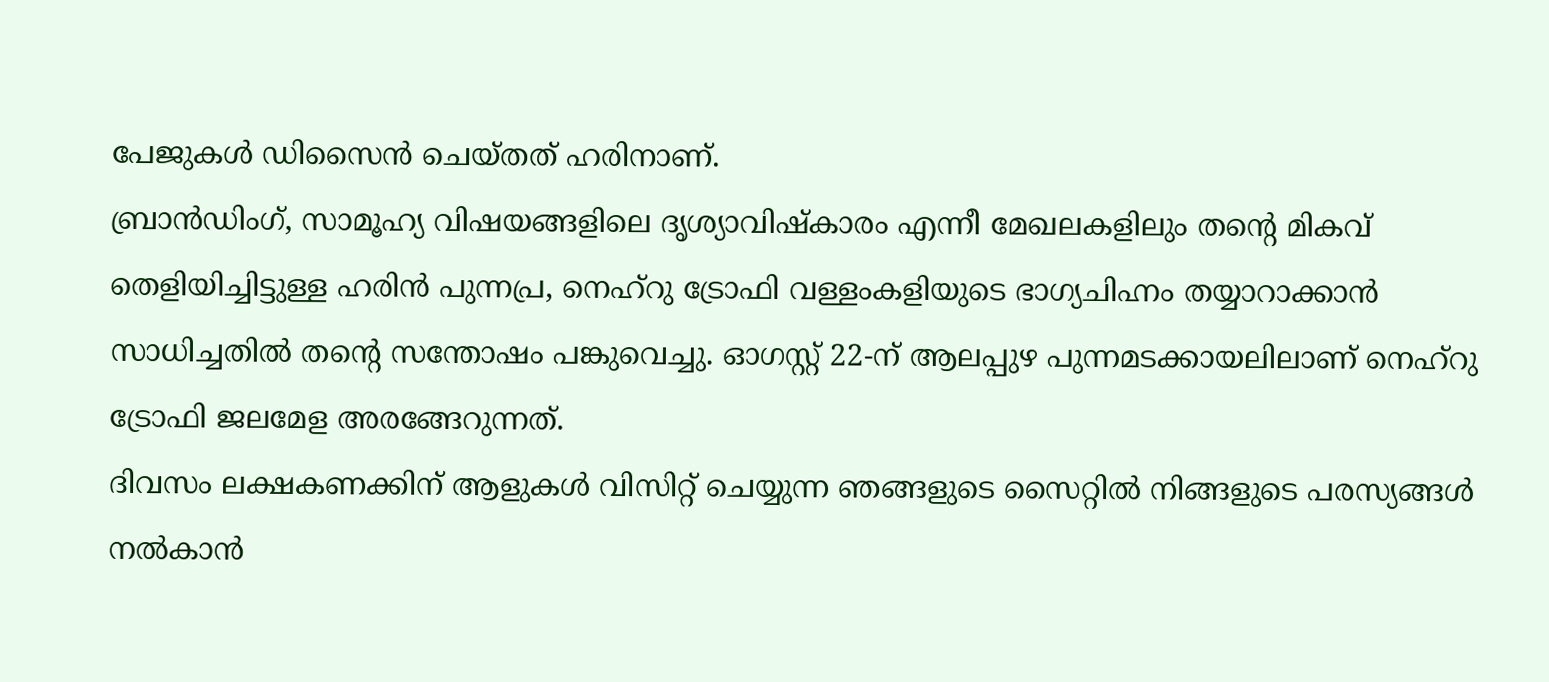പേജുകൾ ഡിസൈൻ ചെയ്തത് ഹരിനാണ്.
ബ്രാൻഡിംഗ്, സാമൂഹ്യ വിഷയങ്ങളിലെ ദൃശ്യാവിഷ്കാരം എന്നീ മേഖലകളിലും തന്റെ മികവ് തെളിയിച്ചിട്ടുള്ള ഹരിൻ പുന്നപ്ര, നെഹ്റു ട്രോഫി വള്ളംകളിയുടെ ഭാഗ്യചിഹ്നം തയ്യാറാക്കാൻ സാധിച്ചതിൽ തന്റെ സന്തോഷം പങ്കുവെച്ചു. ഓഗസ്റ്റ് 22-ന് ആലപ്പുഴ പുന്നമടക്കായലിലാണ് നെഹ്റു ട്രോഫി ജലമേള അരങ്ങേറുന്നത്.
ദിവസം ലക്ഷകണക്കിന് ആളുകൾ വിസിറ്റ് ചെയ്യുന്ന ഞങ്ങളുടെ സൈറ്റിൽ നിങ്ങളുടെ പരസ്യങ്ങൾ നൽകാൻ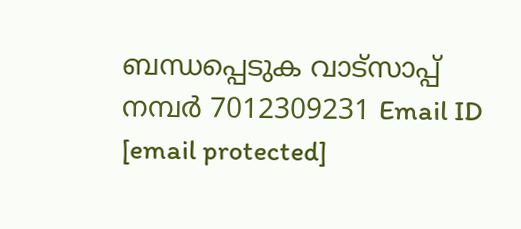ബന്ധപ്പെടുക വാട്സാപ്പ് നമ്പർ 7012309231 Email ID [email protected]